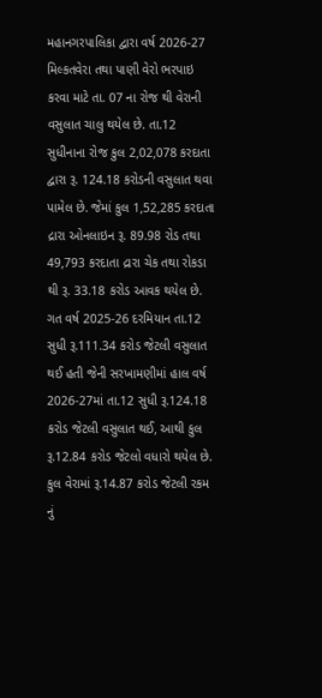મહાનગરપાલિકા દ્વારા વર્ષ 2026-27 મિલ્કતવેરા તથા પાણી વેરો ભરપાઇ કરવા માટે તા. 07 ના રોજ થી વેરાની વસુલાત ચાલુ થયેલ છે. તા.12 સુધીનાના રોજ કુલ 2,02,078 કરદાતા દ્વારા રૂ. 124.18 કરોડની વસુલાત થવા પામેલ છે. જેમાં કુલ 1,52,285 કરદાતા દ્રારા ઓનલાઇન રૂ. 89.98 રોડ તથા 49,793 કરદાતા દ્રારા ચેક તથા રોકડા થી રૂ. 33.18 કરોડ આવક થયેલ છે. ગત વર્ષ 2025-26 દરમિયાન તા.12 સુધી રૂ.111.34 કરોડ જેટલી વસુલાત થઈ હતી જેની સરખામણીમાં હાલ વર્ષ 2026-27માં તા.12 સુધી રૂ.124.18 કરોડ જેટલી વસુલાત થઈ, આથી કુલ રૂ.12.84 કરોડ જેટલો વધારો થયેલ છે. કુલ વેરામાં રૂ.14.87 કરોડ જેટલી રકમ નું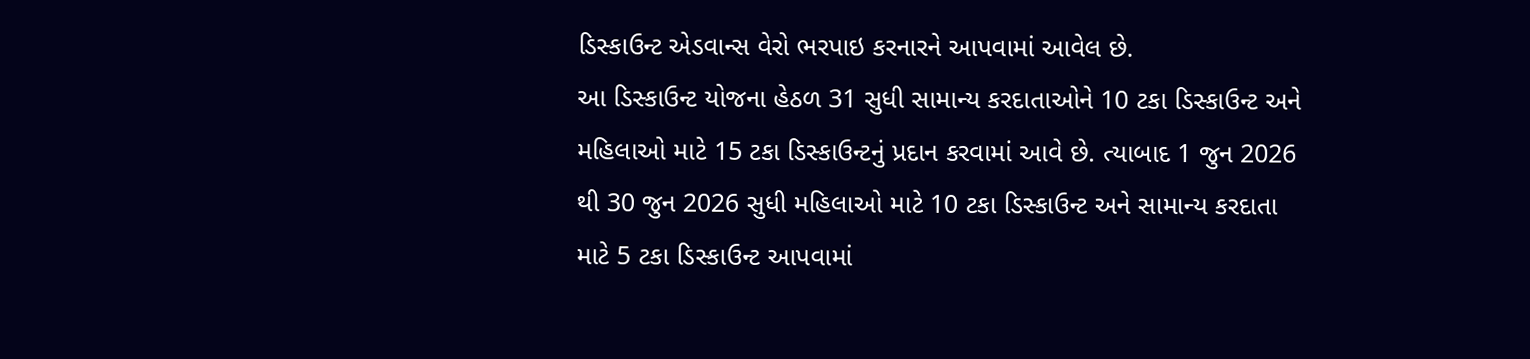ડિસ્કાઉન્ટ એડવાન્સ વેરો ભરપાઇ કરનારને આપવામાં આવેલ છે.
આ ડિસ્કાઉન્ટ યોજના હેઠળ 31 સુધી સામાન્ય કરદાતાઓને 10 ટકા ડિસ્કાઉન્ટ અને મહિલાઓ માટે 15 ટકા ડિસ્કાઉન્ટનું પ્રદાન કરવામાં આવે છે. ત્યાબાદ 1 જુન 2026 થી 30 જુન 2026 સુધી મહિલાઓ માટે 10 ટકા ડિસ્કાઉન્ટ અને સામાન્ય કરદાતા માટે 5 ટકા ડિસ્કાઉન્ટ આપવામાં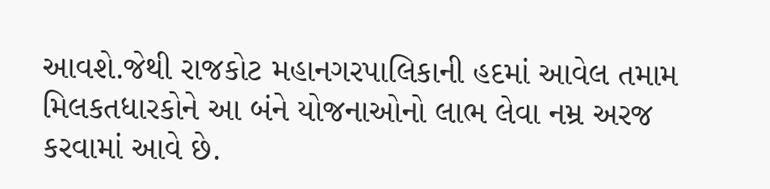આવશે.જેથી રાજકોટ મહાનગરપાલિકાની હદમાં આવેલ તમામ મિલકતધારકોને આ બંને યોજનાઓનો લાભ લેવા નમ્ર અરજ કરવામાં આવે છે.